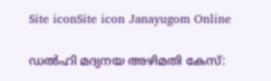Site iconSite icon Janayugom Online

ഡല്‍ഹി മദ്യനയ അഴിമതി കേസ്: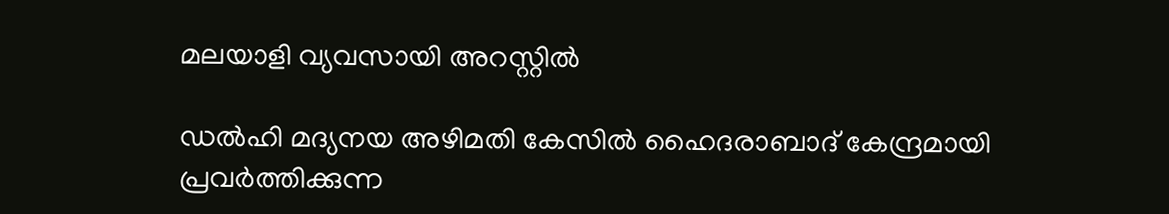മലയാളി വ്യവസായി അറസ്റ്റില്‍

ഡല്‍ഹി മദ്യനയ അഴിമതി കേസില്‍ ഹൈദരാബാദ് കേന്ദ്രമായി പ്രവര്‍ത്തിക്കുന്ന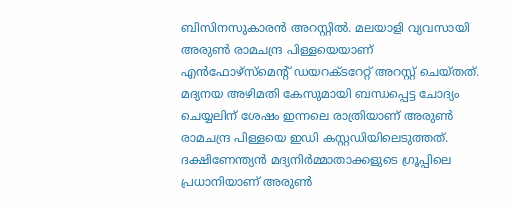ബിസിനസുകാരന്‍ അറസ്റ്റില്‍. മലയാളി വ്യവസായി അരുണ്‍ രാമചന്ദ്ര പിള്ളയെയാണ് എന്‍ഫോഴ്‌സ്‌മെന്റ് ഡയറക്ടറേറ്റ് അറസ്റ്റ് ചെയ്തത്. മദ്യനയ അഴിമതി കേസുമായി ബന്ധപ്പെട്ട ചോദ്യം ചെയ്യലിന് ശേഷം ഇന്നലെ രാത്രിയാണ് അരുണ്‍ രാമചന്ദ്ര പിള്ളയെ ഇഡി കസ്റ്റഡിയിലെടുത്തത്.
ദക്ഷിണേന്ത്യന്‍ മദ്യനിര്‍മ്മാതാക്കളുടെ ഗ്രൂപ്പിലെ പ്രധാനിയാണ് അരുണ്‍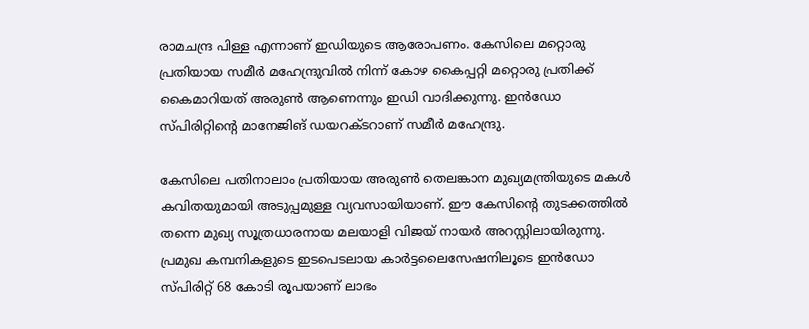രാമചന്ദ്ര പിള്ള എന്നാണ് ഇഡിയുടെ ആരോപണം. കേസിലെ മറ്റൊരു പ്രതിയായ സമീര്‍ മഹേന്ദ്രുവില്‍ നിന്ന് കോഴ കൈപ്പറ്റി മറ്റൊരു പ്രതിക്ക് കൈമാറിയത് അരുണ്‍ ആണെന്നും ഇഡി വാദിക്കുന്നു. ഇന്‍ഡോ സ്പിരിറ്റിന്റെ മാനേജിങ് ഡയറക്ടറാണ് സമീര്‍ മഹേന്ദ്രു.

കേസിലെ പതിനാലാം പ്രതിയായ അരുണ്‍ തെലങ്കാന മുഖ്യമന്ത്രിയുടെ മകള്‍ കവിതയുമായി അടുപ്പമുള്ള വ്യവസായിയാണ്. ഈ കേസിന്റെ തുടക്കത്തില്‍ തന്നെ മുഖ്യ സൂത്രധാരനായ മലയാളി വിജയ് നായര്‍ അറസ്റ്റിലായിരുന്നു. പ്രമുഖ കമ്പനികളുടെ ഇടപെടലായ കാര്‍ട്ടലൈസേഷനിലൂടെ ഇന്‍ഡോ സ്പിരിറ്റ് 68 കോടി രൂപയാണ് ലാഭം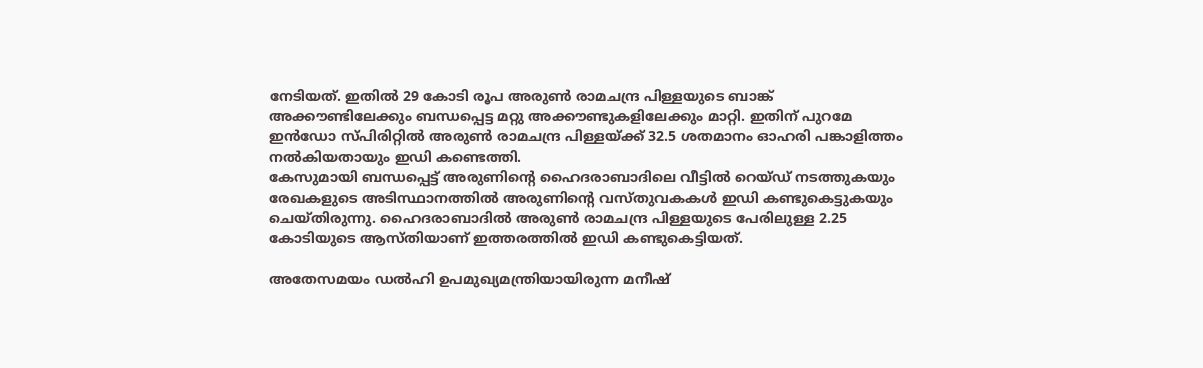നേടിയത്. ഇതില്‍ 29 കോടി രൂപ അരുണ്‍ രാമചന്ദ്ര പിള്ളയുടെ ബാങ്ക് അക്കൗണ്ടിലേക്കും ബന്ധപ്പെട്ട മറ്റു അക്കൗണ്ടുകളിലേക്കും മാറ്റി. ഇതിന് പുറമേ ഇന്‍ഡോ സ്പിരിറ്റില്‍ അരുണ്‍ രാമചന്ദ്ര പിള്ളയ്ക്ക് 32.5 ശതമാനം ഓഹരി പങ്കാളിത്തം നല്‍കിയതായും ഇഡി കണ്ടെത്തി.
കേസുമായി ബന്ധപ്പെട്ട് അരുണിന്റെ ഹൈദരാബാദിലെ വീട്ടില്‍ റെയ്ഡ് നടത്തുകയും രേഖകളുടെ അടിസ്ഥാനത്തില്‍ അരുണിന്റെ വസ്തുവകകള്‍ ഇഡി കണ്ടുകെട്ടുകയും ചെയ്തിരുന്നു. ഹൈദരാബാദില്‍ അരുണ്‍ രാമചന്ദ്ര പിള്ളയുടെ പേരിലുള്ള 2.25 കോടിയുടെ ആസ്തിയാണ് ഇത്തരത്തില്‍ ഇഡി കണ്ടുകെട്ടിയത്.

അതേസമയം ഡല്‍ഹി ഉപമുഖ്യമന്ത്രിയായിരുന്ന മനീഷ്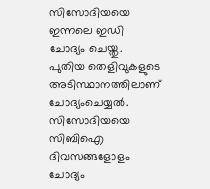സിസോദിയയെ ഇന്നലെ ഇഡി ചോദ്യം ചെയ്തു. പുതിയ തെളിവുകളുടെ അടിസ്ഥാനത്തിലാണ് ചോദ്യംചെയ്യല്‍. സിസോദിയയെ സിബിഐ ദിവസങ്ങളോളം ചോദ്യം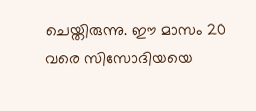ചെയ്തിരുന്നു. ഈ മാസം 20 വരെ സിസോദിയയെ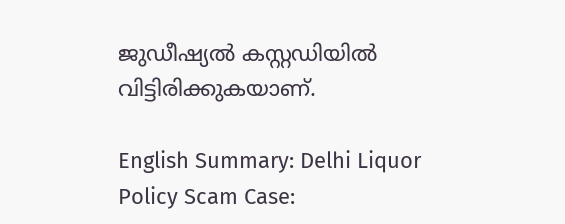ജു‍ഡീഷ്യല്‍ കസ്റ്റഡിയില്‍ വിട്ടിരിക്കുകയാണ്.

English Summary: Delhi Liquor Policy Scam Case: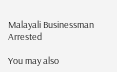Malayali Businessman Arrested

You may also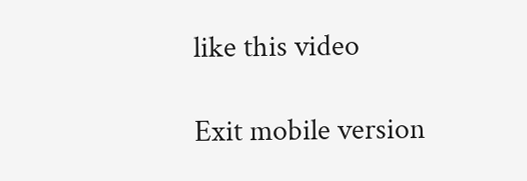like this video

Exit mobile version